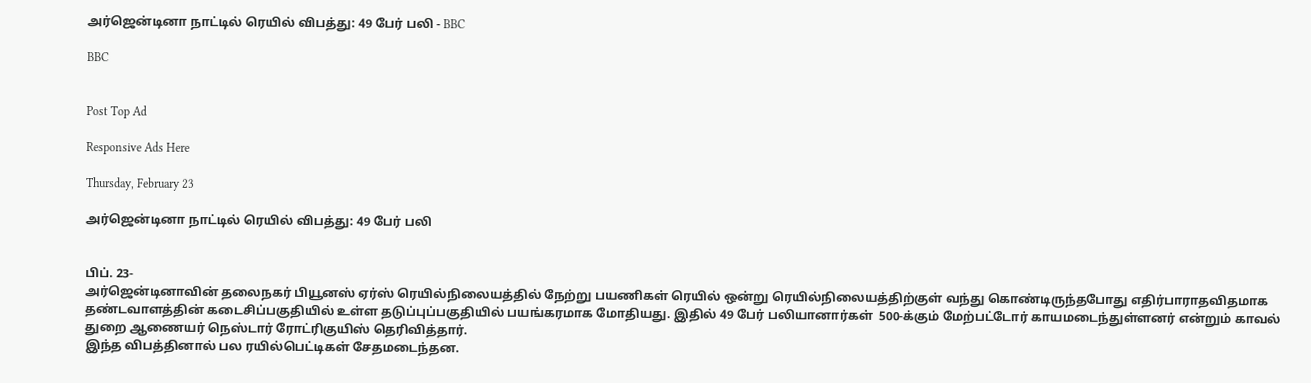அர்ஜென்டினா நாட்டில் ரெயில் விபத்து: 49 பேர் பலி - BBC

BBC


Post Top Ad

Responsive Ads Here

Thursday, February 23

அர்ஜென்டினா நாட்டில் ரெயில் விபத்து: 49 பேர் பலி


பிப். 23-
அர்ஜென்டினாவின் தலைநகர் பியூனஸ் ஏர்ஸ் ரெயில்நிலையத்தில் நேற்று பயணிகள் ரெயில் ஒன்று ரெயில்நிலையத்திற்குள் வந்து கொண்டிருந்தபோது எதிர்பாராதவிதமாக தண்டவாளத்தின் கடைசிப்பகுதியில் உள்ள தடுப்புப்பகுதியில் பயங்கரமாக மோதியது. இதில் 49 பேர் பலியானார்கள்  500-க்கும் மேற்பட்டோர் காயமடைந்துள்ளனர் என்றும் காவல் துறை ஆணையர் நெஸ்டார் ரோட்ரிகுயிஸ் தெரிவித்தார்.
இந்த விபத்தினால் பல ரயில்பெட்டிகள் சேதமடைந்தன.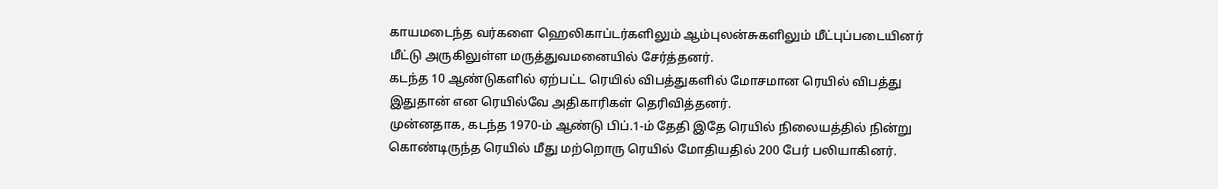காயமடைந்த வர்களை ஹெலிகாப்டர்களிலும் ஆம்புலன்சுகளிலும் மீட்புப்படையினர் மீட்டு அருகிலுள்ள மருத்துவமனையில் சேர்த்தனர்.
கடந்த 10 ஆண்டுகளில் ஏற்பட்ட ரெயில் விபத்துகளில் மோசமான ரெயில் விபத்து இதுதான் என ரெயில்வே அதிகாரிகள் தெரிவித்தனர்.
முன்னதாக, கடந்த 1970-ம் ஆண்டு பிப்.1-ம் தேதி இதே ரெயில் நிலையத்தில் நின்று கொண்டிருந்த ரெயில் மீது மற்றொரு ரெயில் மோதியதில் 200 பேர் ‌பலியாகினர்.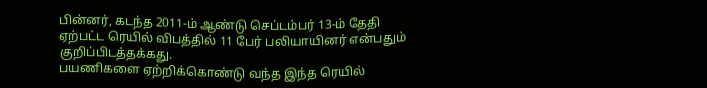பின்னர், கடந்த 2011-ம் ஆண்டு செப்டம்பர் 13-ம் தேதி ஏற்பட்ட ரெயில் விபத்தில் 11 பேர் பலியாயினர் என்பதும் குறிப்பிடத்தக்கது.
பயணிகளை ஏற்றிக்கொண்டு வந்த இந்த ரெயில்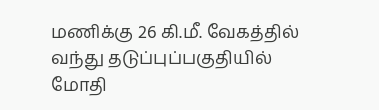மணிக்கு 26 கி.மீ. வேகத்தில் வந்து தடுப்புப்பகுதியில் மோதி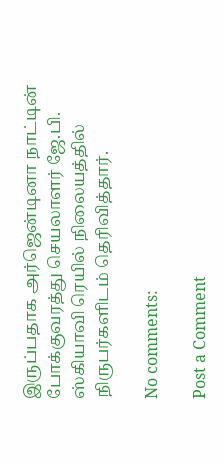இருப்பதாக அர்ஜென்டினா நாட்டின் போக்குவரத்து செயலாளர் ஜே.பி. ஸ்கியாவி ரெயில் நிலையத்தில் நிருபர்களிடம் தெரிவித்தார்.

No comments:

Post a Comment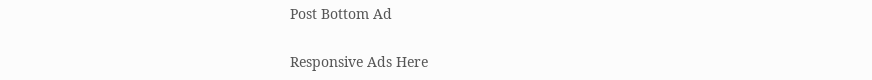Post Bottom Ad

Responsive Ads Here